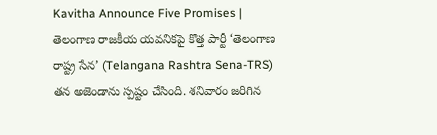Kavitha Announce Five Promises | తెలంగాణ రాజకీయ యవనికపై కొత్త పార్టీ ‘తెలంగాణ రాష్ట్ర సేన’ (Telangana Rashtra Sena-TRS) తన అజెండాను స్పష్టం చేసింది. శనివారం జరిగిన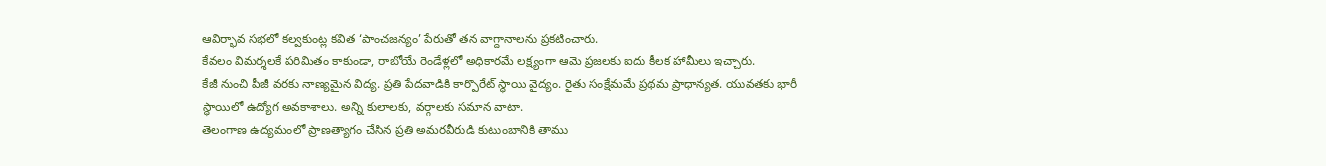ఆవిర్భావ సభలో కల్వకుంట్ల కవిత ‘పాంచజన్యం’ పేరుతో తన వాగ్దానాలను ప్రకటించారు.
కేవలం విమర్శలకే పరిమితం కాకుండా, రాబోయే రెండేళ్లలో అధికారమే లక్ష్యంగా ఆమె ప్రజలకు ఐదు కీలక హామీలు ఇచ్చారు.
కేజీ నుంచి పీజీ వరకు నాణ్యమైన విద్య. ప్రతి పేదవాడికి కార్పొరేట్ స్థాయి వైద్యం. రైతు సంక్షేమమే ప్రథమ ప్రాధాన్యత. యువతకు భారీ స్థాయిలో ఉద్యోగ అవకాశాలు. అన్ని కులాలకు, వర్గాలకు సమాన వాటా.
తెలంగాణ ఉద్యమంలో ప్రాణత్యాగం చేసిన ప్రతి అమరవీరుడి కుటుంబానికి తాము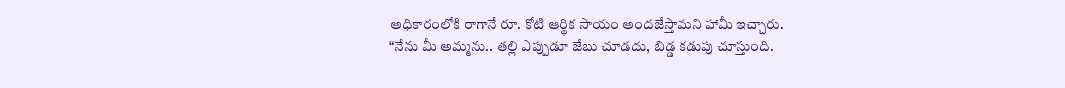అధికారంలోకి రాగానే రూ. కోటి ఆర్థిక సాయం అందజేస్తామని హామీ ఇచ్చారు.
“నేను మీ అమ్మను.. తల్లి ఎప్పుడూ జేబు చూడదు, బిడ్డ కడుపు చూస్తుంది.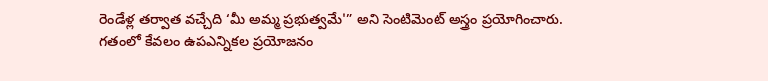రెండేళ్ల తర్వాత వచ్చేది ‘మీ అమ్మ ప్రభుత్వమే'” అని సెంటిమెంట్ అస్త్రం ప్రయోగించారు.
గతంలో కేవలం ఉపఎన్నికల ప్రయోజనం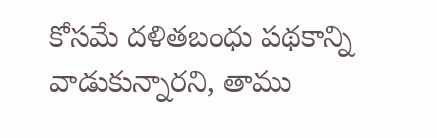కోసమే దళితబంధు పథకాన్ని వాడుకున్నారని, తాము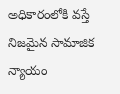అధికారంలోకి వస్తే నిజమైన సామాజిక న్యాయం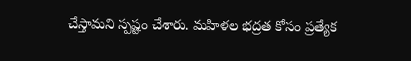చేస్తామని స్పష్టం చేశారు. మహిళల భద్రత కోసం ప్రత్యేక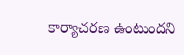కార్యాచరణ ఉంటుందని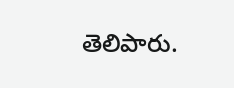తెలిపారు.